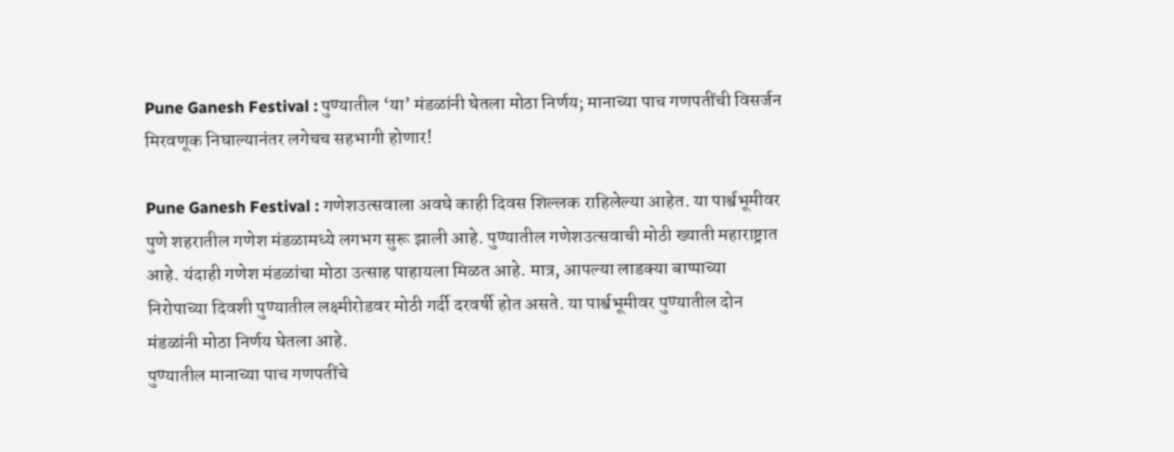Pune Ganesh Festival : पुण्यातील ‘या’ मंडळांनी घेतला मोठा निर्णय; मानाच्या पाच गणपतींची विसर्जन मिरवणूक निघाल्यानंतर लगेचच सहभागी होणार!

Pune Ganesh Festival : गणेशउत्सवाला अवघे काही दिवस शिल्लक राहिलेल्या आहेत. या पार्श्वभूमीवर पुणे शहरातील गणेश मंडळामध्ये लगभग सुरू झाली आहे. पुण्यातील गणेशउत्सवाची मोठी ख्याती महाराष्ट्रात आहे. यंदाही गणेश मंडळांचा मोठा उत्साह पाहायला मिळत आहे. मात्र, आपल्या लाडक्या बाप्पाच्या निरोपाच्या दिवशी पुण्यातील लक्ष्मीरोडवर मोठी गर्दी दरवर्षी होत असते. या पार्श्वभूमीवर पुण्यातील दोन मंडळांनी मोठा निर्णय घेतला आहे.
पुण्यातील मानाच्या पाच गणपतींचे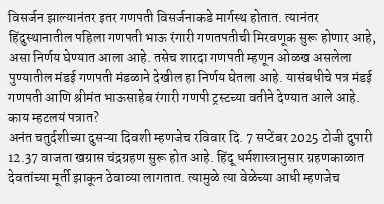विसर्जन झाल्यानंतर इतर गणपती विसर्जनाकडे मार्गस्थ होतात. त्यानंतर हिंदुस्थानातील पहिला गणपती भाऊ रंगारी गणतपतीची मिरवणूक सुरू होणार आहे, असा निर्णय घेण्यात आला आहे. तसेच शारदा गणपती म्हणून ओळख असलेला पुण्यातील मंडई गणपती मंडळाने देखील हा निर्णय घेतला आहे. यासंबधीचे पत्र मंडई गणपती आणि श्रीमंत भाऊसाहेब रंगारी गणपी ट्रस्टच्या वतीने देण्यात आले आहे.
काय म्हटलयं पत्रात?
अनंत चतुर्दशीच्या दुसऱ्या दिवशी म्हणजेच रविवार दि. 7 सप्टेंबर 2025 टोजी दुपारी 12.37 वाजता खग्रास चंद्रग्रहण सुरू होत आहे. हिंदू धर्मशास्त्रानुसार ग्रहणकाळात देवतांच्या मूर्ती झाकून ठेवाव्या लागतात. त्यामुळे त्या वेळेच्या आधी म्हणजेच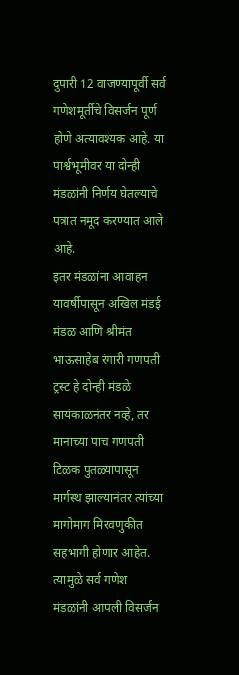दुपारी 12 वाजण्यापूर्वी सर्व गणेशमूर्तीचे विसर्जन पूर्ण होणे अत्यावश्यक आहे. या पार्श्वभूमीवर या दोन्ही मंडळांनी निर्णय घेतल्याचे पत्रात नमूद करण्यात आले आहे.
इतर मंडळांना आवाहन
यावर्षीपासून अखिल मंडई मंडळ आणि श्रीमंत भाऊसाहेब रंगारी गणपती ट्रस्ट हे दोन्ही मंडळे सायंकाळनंतर नव्हे, तर मानाच्या पाच गणपती टिळक पुतळ्यापासून मार्गस्थ झाल्यानंतर त्यांच्या मागोमाग मिरवणुकीत सहभागी होणार आहेत. त्यामुळे सर्व गणेश मंडळांनी आपली विसर्जन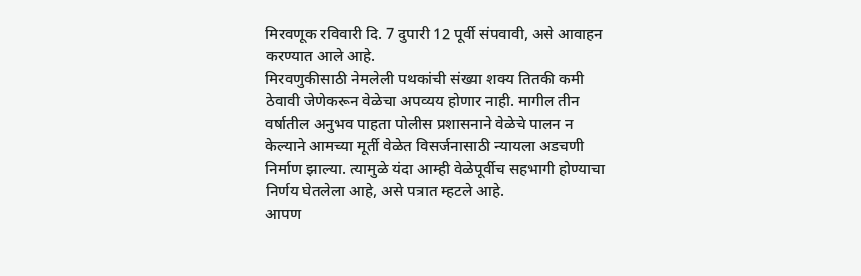मिरवणूक रविवारी दि. 7 दुपारी 12 पूर्वी संपवावी, असे आवाहन करण्यात आले आहे.
मिरवणुकीसाठी नेमलेली पथकांची संख्या शक्य तितकी कमी ठेवावी जेणेकरून वेळेचा अपव्यय होणार नाही. मागील तीन वर्षातील अनुभव पाहता पोलीस प्रशासनाने वेळेचे पालन न केल्याने आमच्या मूर्ती वेळेत विसर्जनासाठी न्यायला अडचणी निर्माण झाल्या. त्यामुळे यंदा आम्ही वेळेपूर्वीच सहभागी होण्याचा निर्णय घेतलेला आहे, असे पत्रात म्हटले आहे.
आपण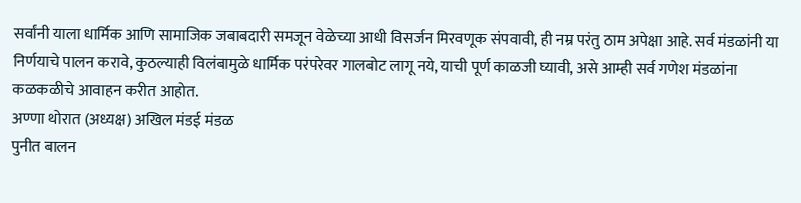सर्वांनी याला धार्मिक आणि सामाजिक जबाबदारी समजून वेळेच्या आधी विसर्जन मिरवणूक संपवावी, ही नम्र परंतु ठाम अपेक्षा आहे. सर्व मंडळांनी या निर्णयाचे पालन करावे, कुठल्याही विलंबामुळे धार्मिक परंपरेवर गालबोट लागू नये, याची पूर्ण काळजी घ्यावी, असे आम्ही सर्व गणेश मंडळांना कळकळीचे आवाहन करीत आहोत.
अण्णा थोरात (अध्यक्ष) अखिल मंडई मंडळ
पुनीत बालन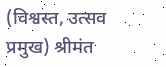(विश्वस्त, उत्सव प्रमुख) श्रीमंत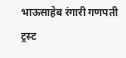भाऊसाहेब रंगारी गणपती ट्रस्ट